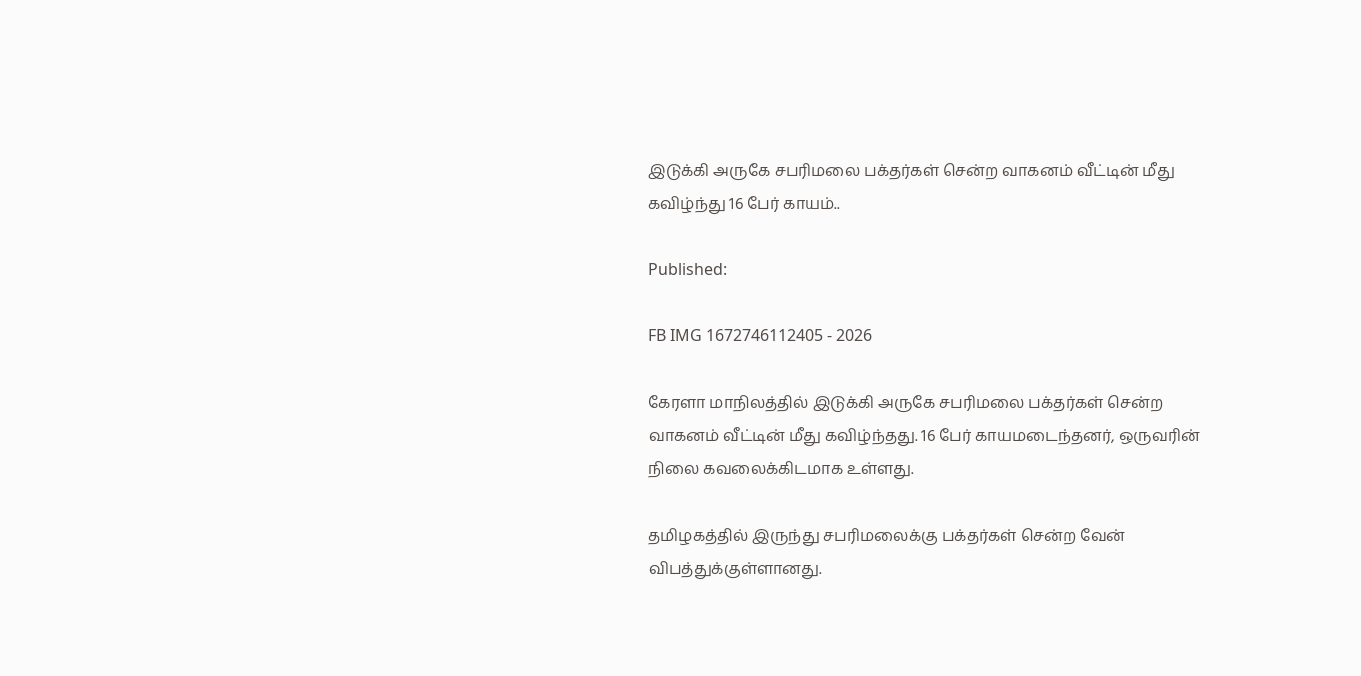இடுக்கி அருகே சபரிமலை பக்தர்கள் சென்ற வாகனம் வீட்டின் மீது கவிழ்ந்து 16 பேர் காயம்..

Published:

FB IMG 1672746112405 - 2026

கேரளா மாநிலத்தில் இடுக்கி அருகே சபரிமலை பக்தர்கள் சென்ற வாகனம் வீட்டின் மீது கவிழ்ந்தது. 16 பேர் காயமடைந்தனர், ஒருவரின் நிலை கவலைக்கிடமாக உள்ளது.

தமிழகத்தில் இருந்து சபரிமலைக்கு பக்தர்கள் சென்ற வேன் விபத்துக்குள்ளானது.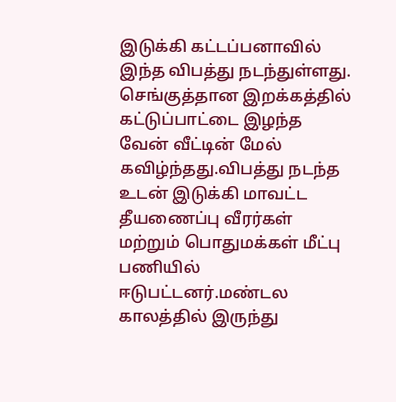இடுக்கி கட்டப்பனாவில் இந்த விபத்து நடந்துள்ளது. செங்குத்தான இறக்கத்தில் கட்டுப்பாட்டை இழந்த வேன் வீட்டின் மேல் கவிழ்ந்தது.விபத்து நடந்த உடன் இடுக்கி மாவட்ட தீயணைப்பு வீரர்கள் மற்றும் பொதுமக்கள் மீட்பு பணியில் ஈடுபட்டனர்.மண்டல காலத்தில் இருந்து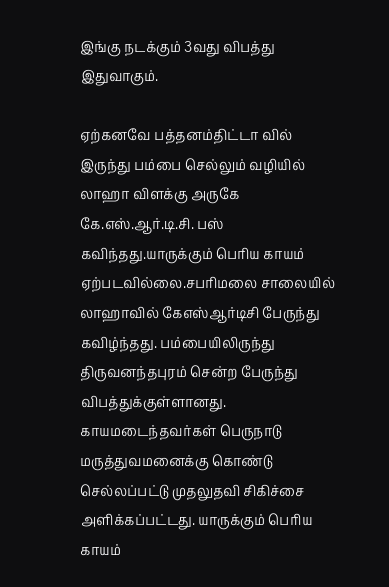இங்கு நடக்கும் 3வது விபத்து இதுவாகும்.

ஏற்கனவே பத்தனம்திட்டா வில் இருந்து பம்பை‌ செல்லும் வழியில் லாஹா விளக்கு அருகே கே.எஸ்.ஆர்.டி.சி. பஸ் கவிந்தது.யாருக்கும் பெரிய காயம் ஏற்படவில்லை.சபரிமலை சாலையில் லாஹாவில் கேஎஸ்ஆர்டிசி பேருந்து கவிழ்ந்தது. பம்பையிலிருந்து திருவனந்தபுரம் சென்ற பேருந்து விபத்துக்குள்ளானது. காயமடைந்தவர்கள் பெருநாடு மருத்துவமனைக்கு கொண்டு செல்லப்பட்டு முதலுதவி சிகிச்சை அளிக்கப்பட்டது. யாருக்கும் பெரிய காயம்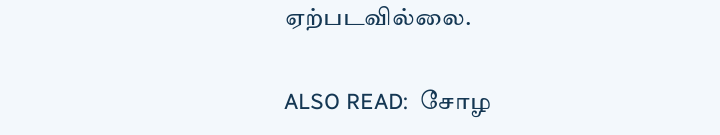ஏற்படவில்லை.

ALSO READ:  சோழ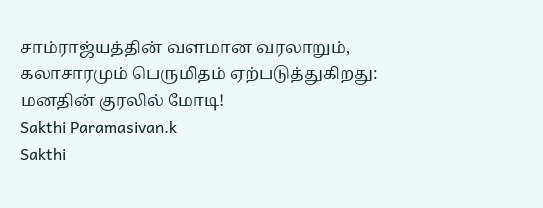சாம்ராஜ்யத்தின் வளமான வரலாறும், கலாசாரமும் பெருமிதம் ஏற்படுத்துகிறது: மனதின் குரலில் மோடி!
Sakthi Paramasivan.k
Sakthi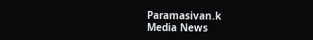Paramasivan.k
Media News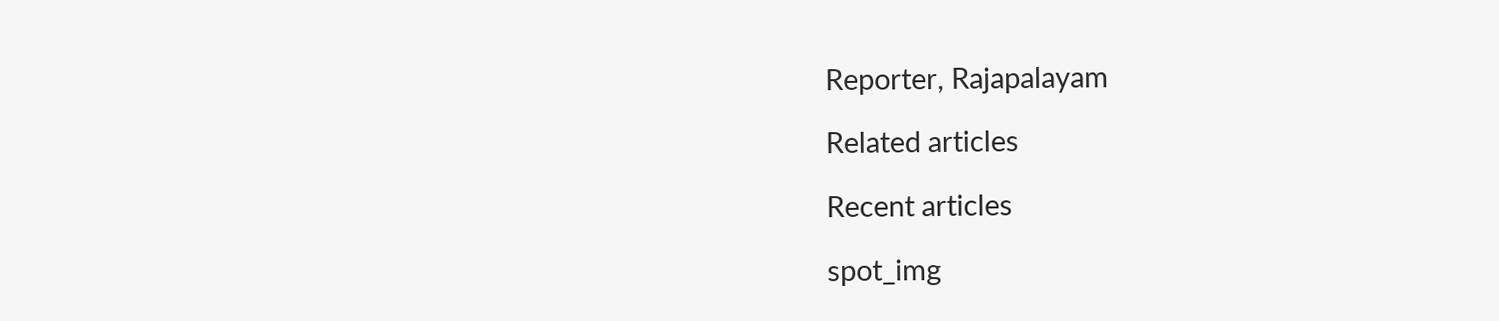Reporter, Rajapalayam

Related articles

Recent articles

spot_img